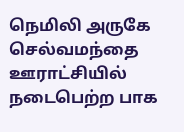நெமிலி அருகே செல்வமந்தை ஊராட்சியில் நடைபெற்ற பாக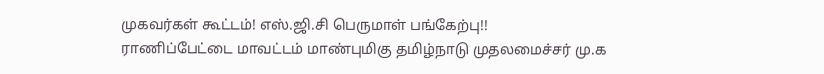முகவர்கள் கூட்டம்! எஸ்.ஜி.சி பெருமாள் பங்கேற்பு!!
ராணிப்பேட்டை மாவட்டம் மாண்புமிகு தமிழ்நாடு முதலமைச்சர் மு.க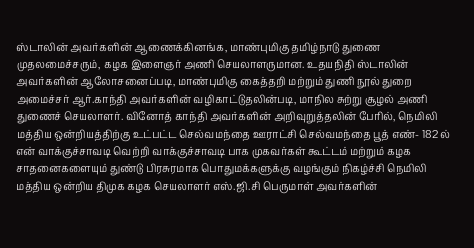ஸ்டாலின் அவர்களின் ஆணைக்கினங்க, மாண்புமிகு தமிழ்நாடு துணை முதலமைச்சரும், கழக இளைஞர் அணி செயலாளருமான. உதயநிதி ஸ்டாலின் அவர்களின் ஆலோசனைப்படி, மாண்புமிகு கைத்தறி மற்றும் துணி நூல் துறை அமைச்சர் ஆர்.காந்தி அவர்களின் வழிகாட்டுதலின்படி, மாநில சுற்று சூழல் அணி துணைச் செயலாளர். வினோத் காந்தி அவர்களின் அறிவுறுத்தலின் பேரில், நெமிலி மத்திய ஒன்றியத்திற்கு உட்பட்ட செல்வமந்தை ஊராட்சி செல்வமந்தை பூத் எண்- 182 ல் என் வாக்குச்சாவடி வெற்றி வாக்குச்சாவடி பாக முகவர்கள் கூட்டம் மற்றும் கழக சாதனைகளையும் துண்டு பிரசுரமாக பொதுமக்களுக்கு வழங்கும் நிகழ்ச்சி நெமிலி மத்திய ஒன்றிய திமுக கழக செயலாளர் எஸ்.ஜி.சி பெருமாள் அவர்களின்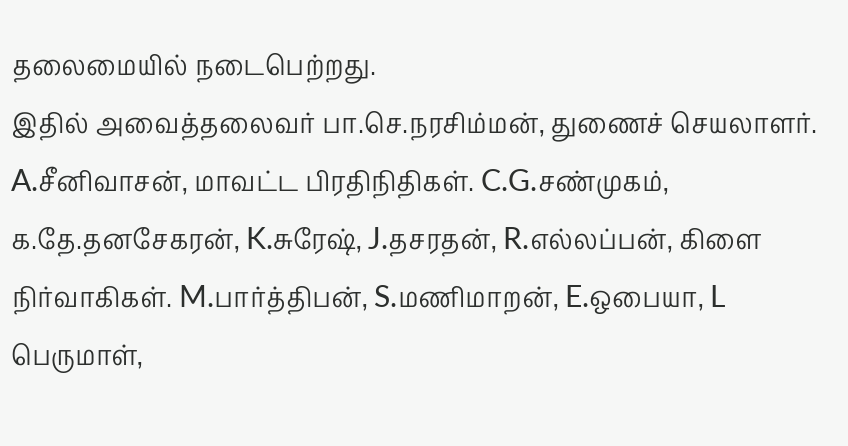தலைமையில் நடைபெற்றது.
இதில் அவைத்தலைவர் பா.செ.நரசிம்மன், துணைச் செயலாளர். A.சீனிவாசன், மாவட்ட பிரதிநிதிகள். C.G.சண்முகம், க.தே.தனசேகரன், K.சுரேஷ், J.தசரதன், R.எல்லப்பன், கிளை நிர்வாகிகள். M.பார்த்திபன், S.மணிமாறன், E.ஒபையா, L பெருமாள்,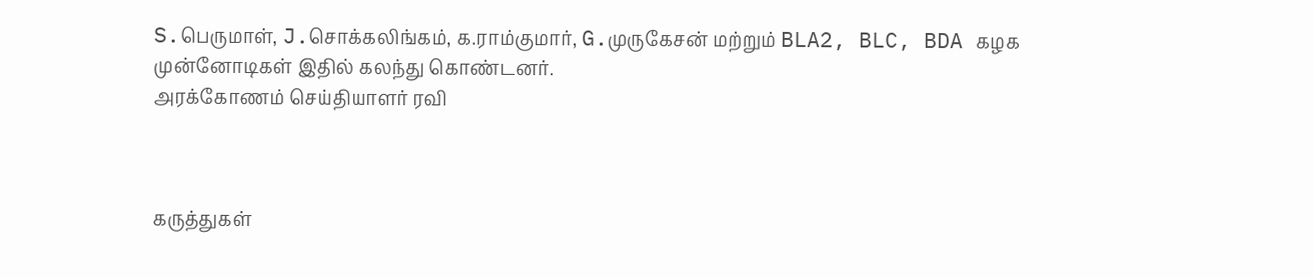S.பெருமாள், J.சொக்கலிங்கம், க.ராம்குமார், G.முருகேசன் மற்றும் BLA2, BLC, BDA கழக முன்னோடிகள் இதில் கலந்து கொண்டனர்.
அரக்கோணம் செய்தியாளர் ரவி



கருத்துகள்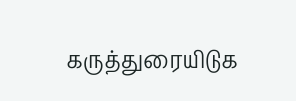கருத்துரையிடுக